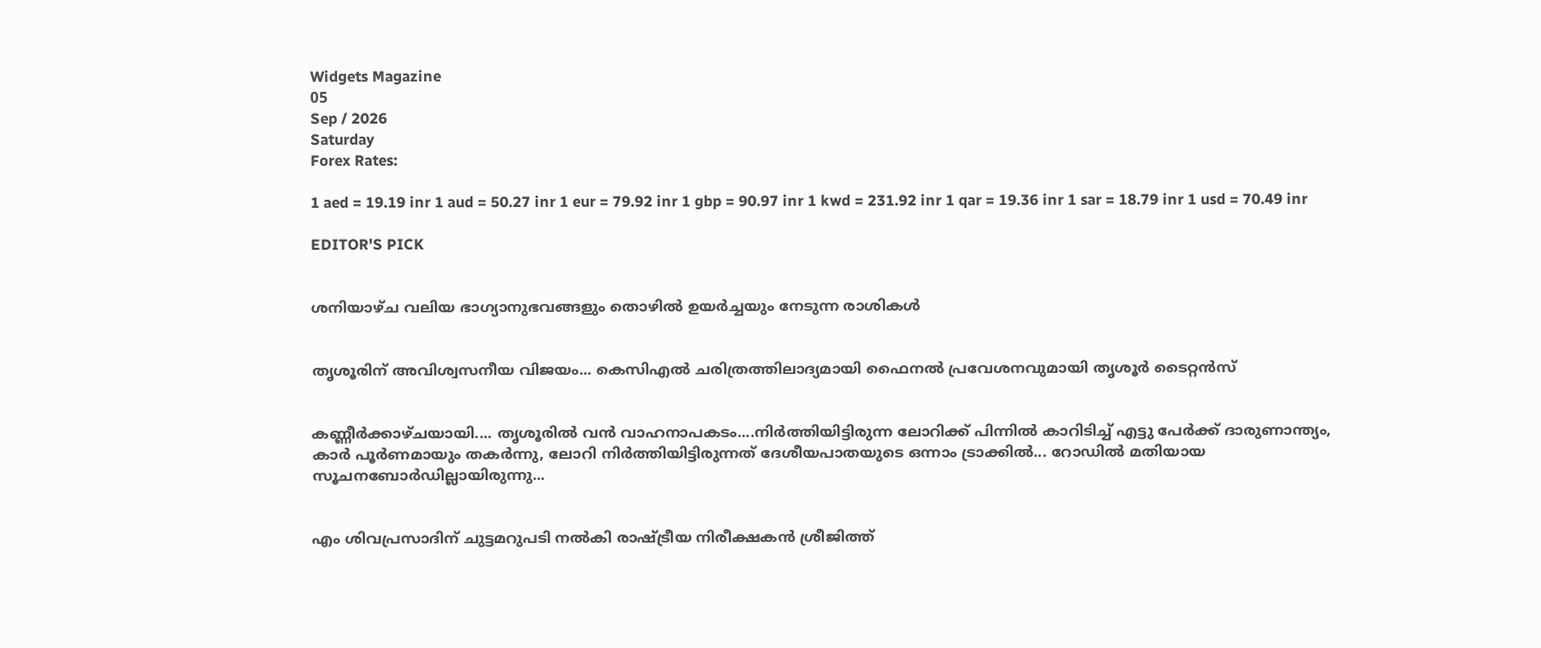Widgets Magazine
05
Sep / 2026
Saturday
Forex Rates:

1 aed = 19.19 inr 1 aud = 50.27 inr 1 eur = 79.92 inr 1 gbp = 90.97 inr 1 kwd = 231.92 inr 1 qar = 19.36 inr 1 sar = 18.79 inr 1 usd = 70.49 inr

EDITOR'S PICK


ശനിയാഴ്ച വലിയ ഭാഗ്യാനുഭവങ്ങളും തൊഴിൽ ഉയർച്ചയും നേടുന്ന രാശികൾ


തൃശൂരിന് അവിശ്വസനീയ വിജയം... കെസിഎല്‍ ചരിത്രത്തിലാദ്യമായി ഫൈനല്‍ പ്രവേശനവുമായി തൃശൂര്‍ ടൈറ്റന്‍സ്


കണ്ണീർക്കാഴ്ചയായി.... തൃശൂരിൽ വൻ വാഹനാപകടം....നിർത്തിയിട്ടിരുന്ന ലോറിക്ക് പിന്നിൽ കാറിടിച്ച് എട്ടു പേർക്ക് ദാരുണാന്ത്യം, കാർ പൂർണമായും തകർന്നു, ലോറി നിർത്തിയിട്ടിരുന്നത് ദേശീയപാതയുടെ ഒന്നാം ട്രാക്കിൽ... റോഡിൽ മതിയായ സൂചനബോർഡില്ലായിരുന്നു...


എം ശിവപ്രസാദിന് ചുട്ടമറുപടി നൽകി രാഷ്ട്രീയ നിരീക്ഷകൻ ശ്രീജിത്ത്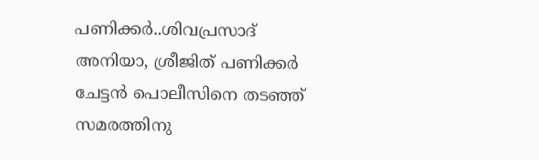പണിക്കർ..ശിവപ്രസാദ് അനിയാ, ശ്രീജിത് പണിക്കർ ചേട്ടൻ പൊലീസിനെ തടഞ്ഞ് സമരത്തിനു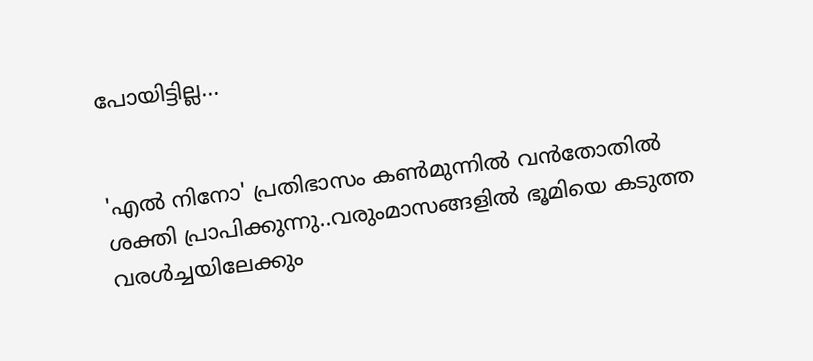പോയിട്ടില്ല...


'എൽ നിനോ' പ്രതിഭാസം കൺമുന്നിൽ വൻതോതിൽ ശക്തി പ്രാപിക്കുന്നു..വരുംമാസങ്ങളിൽ ഭൂമിയെ കടുത്ത വരൾച്ചയിലേക്കും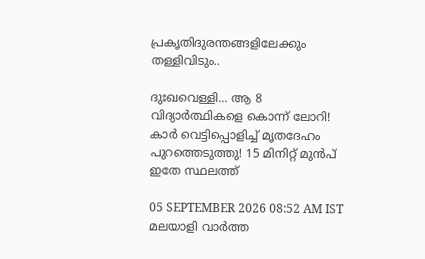പ്രകൃതിദുരന്തങ്ങളിലേക്കും തള്ളിവിടും..

ദുഃഖവെള്ളി... ആ 8 വിദ്യാർത്ഥികളെ കൊന്ന് ലോറി! കാർ വെട്ടിപ്പൊളിച്ച് മൃതദേഹം പുറത്തെടുത്തു! 15 മിനിറ്റ് മുൻപ് ഇതേ സ്ഥലത്ത്

05 SEPTEMBER 2026 08:52 AM IST
മലയാളി വാര്‍ത്ത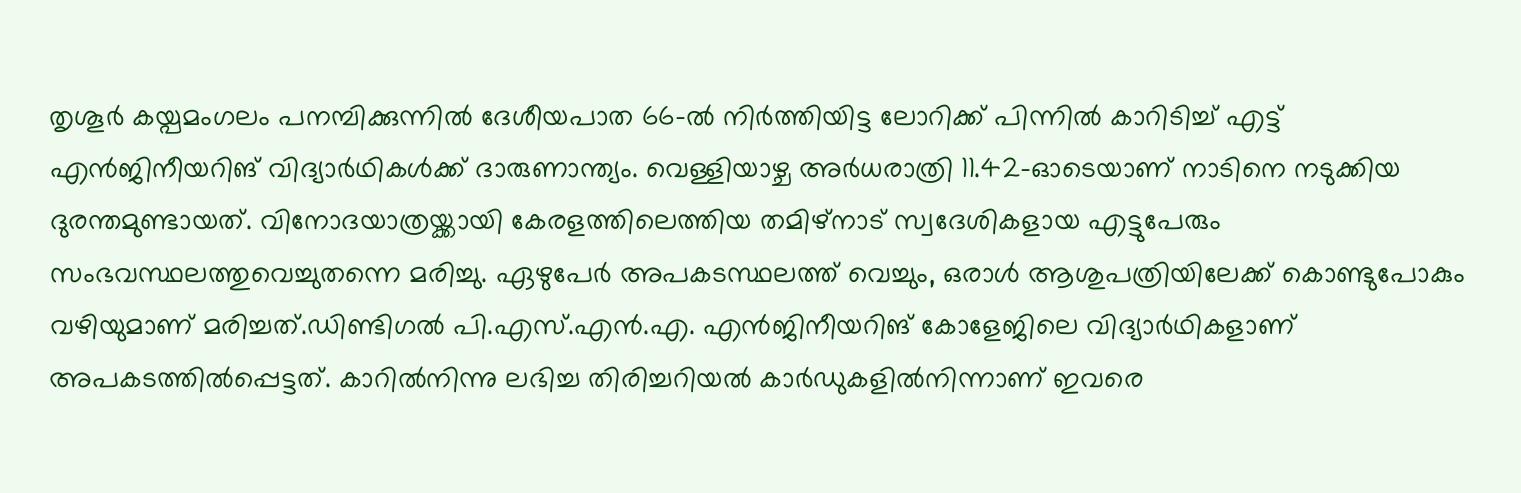തൃശൂര്‍ കയ്പമംഗലം പനമ്പിക്കുന്നില്‍ ദേശീയപാത 66-ല്‍ നിര്‍ത്തിയിട്ട ലോറിക്ക് പിന്നില്‍ കാറിടിച്ച് എട്ട് എന്‍ജിനീയറിങ് വിദ്യാര്‍ഥികള്‍ക്ക് ദാരുണാന്ത്യം. വെള്ളിയാഴ്ച അര്‍ധരാത്രി 11.42-ഓടെയാണ് നാടിനെ നടുക്കിയ ദുരന്തമുണ്ടായത്. വിനോദയാത്രയ്ക്കായി കേരളത്തിലെത്തിയ തമിഴ്‌നാട് സ്വദേശികളായ എട്ടുപേരും സംഭവസ്ഥലത്തുവെച്ചുതന്നെ മരിച്ചു. ഏഴുപേര്‍ അപകടസ്ഥലത്ത് വെച്ചും, ഒരാള്‍ ആശുപത്രിയിലേക്ക് കൊണ്ടുപോകും വഴിയുമാണ് മരിച്ചത്.ഡിണ്ടിഗല്‍ പി.എസ്.എന്‍.എ. എന്‍ജിനീയറിങ് കോളേജിലെ വിദ്യാര്‍ഥികളാണ് അപകടത്തില്‍പ്പെട്ടത്. കാറില്‍നിന്നു ലഭിച്ച തിരിച്ചറിയല്‍ കാര്‍ഡുകളില്‍നിന്നാണ് ഇവരെ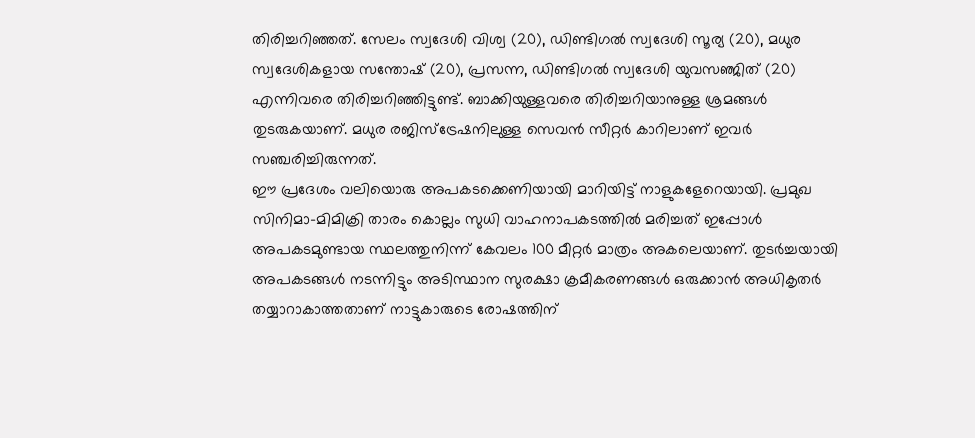തിരിച്ചറിഞ്ഞത്. സേലം സ്വദേശി വിശ്വ (20), ഡിണ്ടിഗല്‍ സ്വദേശി സൂര്യ (20), മധുര സ്വദേശികളായ സന്തോഷ് (20), പ്രസന്ന, ഡിണ്ടിഗല്‍ സ്വദേശി യുവസഞ്ജിത് (20) എന്നിവരെ തിരിച്ചറിഞ്ഞിട്ടുണ്ട്. ബാക്കിയുള്ളവരെ തിരിച്ചറിയാനുള്ള ശ്രമങ്ങള്‍ തുടരുകയാണ്. മധുര രജിസ്‌ട്രേഷനിലുള്ള സെവന്‍ സീറ്റര്‍ കാറിലാണ് ഇവര്‍ സഞ്ചരിച്ചിരുന്നത്.
ഈ പ്രദേശം വലിയൊരു അപകടക്കെണിയായി മാറിയിട്ട് നാളുകളേറെയായി. പ്രമുഖ സിനിമാ-മിമിക്രി താരം കൊല്ലം സുധി വാഹനാപകടത്തില്‍ മരിച്ചത് ഇപ്പോള്‍ അപകടമുണ്ടായ സ്ഥലത്തുനിന്ന് കേവലം 100 മീറ്റര്‍ മാത്രം അകലെയാണ്. തുടര്‍ച്ചയായി അപകടങ്ങള്‍ നടന്നിട്ടും അടിസ്ഥാന സുരക്ഷാ ക്രമീകരണങ്ങള്‍ ഒരുക്കാന്‍ അധികൃതര്‍ തയ്യാറാകാത്തതാണ് നാട്ടുകാരുടെ രോഷത്തിന്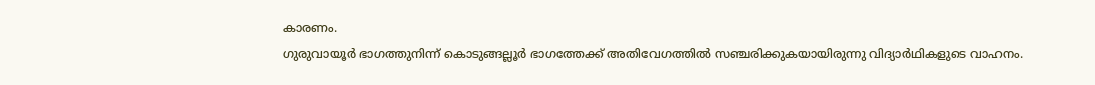കാരണം.
ഗുരുവായൂര്‍ ഭാഗത്തുനിന്ന് കൊടുങ്ങല്ലൂര്‍ ഭാഗത്തേക്ക് അതിവേഗത്തില്‍ സഞ്ചരിക്കുകയായിരുന്നു വിദ്യാര്‍ഥികളുടെ വാഹനം.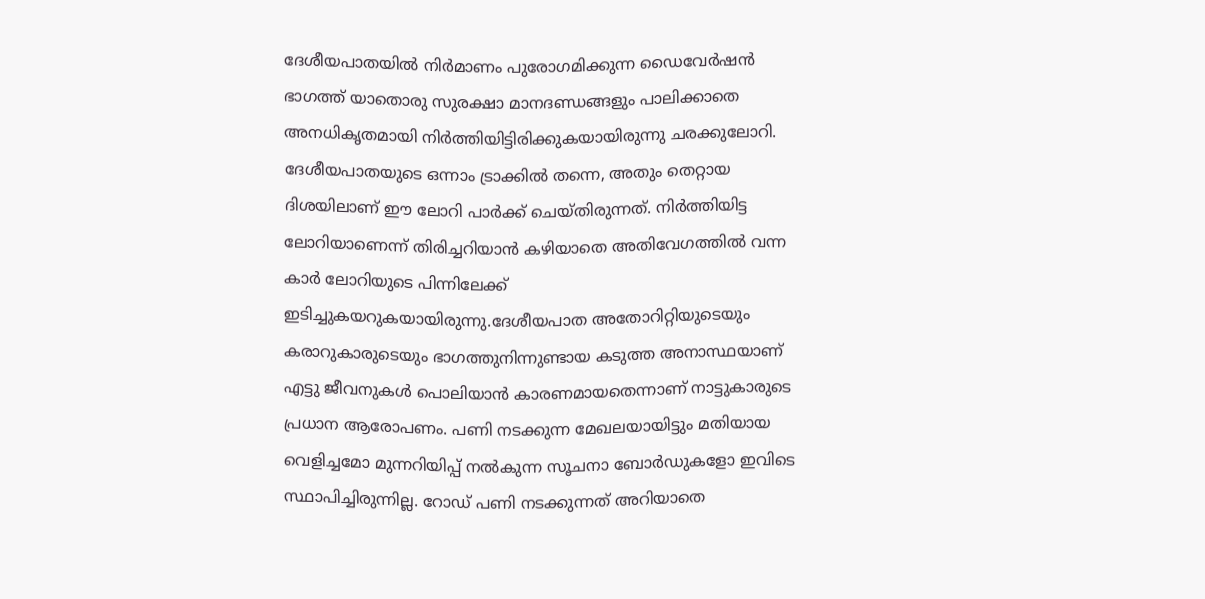ദേശീയപാതയില്‍ നിര്‍മാണം പുരോഗമിക്കുന്ന ഡൈവേര്‍ഷന്‍ ഭാഗത്ത് യാതൊരു സുരക്ഷാ മാനദണ്ഡങ്ങളും പാലിക്കാതെ അനധികൃതമായി നിര്‍ത്തിയിട്ടിരിക്കുകയായിരുന്നു ചരക്കുലോറി. ദേശീയപാതയുടെ ഒന്നാം ട്രാക്കില്‍ തന്നെ, അതും തെറ്റായ ദിശയിലാണ് ഈ ലോറി പാര്‍ക്ക് ചെയ്തിരുന്നത്. നിര്‍ത്തിയിട്ട ലോറിയാണെന്ന് തിരിച്ചറിയാന്‍ കഴിയാതെ അതിവേഗത്തില്‍ വന്ന കാര്‍ ലോറിയുടെ പിന്നിലേക്ക് ഇടിച്ചുകയറുകയായിരുന്നു.ദേശീയപാത അതോറിറ്റിയുടെയും കരാറുകാരുടെയും ഭാഗത്തുനിന്നുണ്ടായ കടുത്ത അനാസ്ഥയാണ് എട്ടു ജീവനുകള്‍ പൊലിയാന്‍ കാരണമായതെന്നാണ് നാട്ടുകാരുടെ പ്രധാന ആരോപണം. പണി നടക്കുന്ന മേഖലയായിട്ടും മതിയായ വെളിച്ചമോ മുന്നറിയിപ്പ് നല്‍കുന്ന സൂചനാ ബോര്‍ഡുകളോ ഇവിടെ സ്ഥാപിച്ചിരുന്നില്ല. റോഡ് പണി നടക്കുന്നത് അറിയാതെ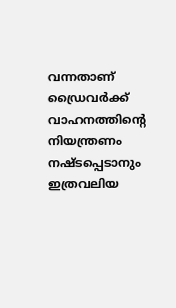വന്നതാണ് ഡ്രൈവര്‍ക്ക് വാഹനത്തിന്റെ നിയന്ത്രണം നഷ്ടപ്പെടാനും ഇത്രവലിയ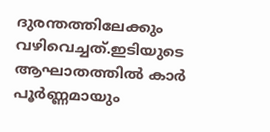ദുരന്തത്തിലേക്കും വഴിവെച്ചത്.ഇടിയുടെ ആഘാതത്തില്‍ കാര്‍ പൂര്‍ണ്ണമായും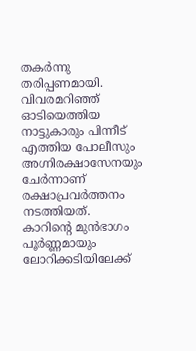തകര്‍ന്നു തരിപ്പണമായി. വിവരമറിഞ്ഞ് ഓടിയെത്തിയ നാട്ടുകാരും പിന്നീട് എത്തിയ പോലീസും അഗ്നിരക്ഷാസേനയും ചേര്‍ന്നാണ് രക്ഷാപ്രവര്‍ത്തനം നടത്തിയത്. കാറിന്റെ മുന്‍ഭാഗം പൂര്‍ണ്ണമായും ലോറിക്കടിയിലേക്ക്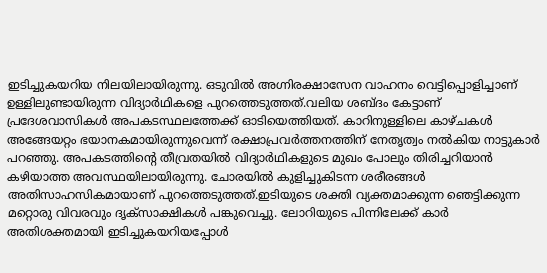ഇടിച്ചുകയറിയ നിലയിലായിരുന്നു. ഒടുവില്‍ അഗ്നിരക്ഷാസേന വാഹനം വെട്ടിപ്പൊളിച്ചാണ് ഉള്ളിലുണ്ടായിരുന്ന വിദ്യാര്‍ഥികളെ പുറത്തെടുത്തത്.വലിയ ശബ്ദം കേട്ടാണ് പ്രദേശവാസികള്‍ അപകടസ്ഥലത്തേക്ക് ഓടിയെത്തിയത്. കാറിനുള്ളിലെ കാഴ്ചകള്‍ അങ്ങേയറ്റം ഭയാനകമായിരുന്നുവെന്ന് രക്ഷാപ്രവര്‍ത്തനത്തിന് നേതൃത്വം നല്‍കിയ നാട്ടുകാര്‍ പറഞ്ഞു. അപകടത്തിന്റെ തീവ്രതയില്‍ വിദ്യാര്‍ഥികളുടെ മുഖം പോലും തിരിച്ചറിയാന്‍ കഴിയാത്ത അവസ്ഥയിലായിരുന്നു. ചോരയില്‍ കുളിച്ചുകിടന്ന ശരീരങ്ങള്‍ അതിസാഹസികമായാണ് പുറത്തെടുത്തത്.ഇടിയുടെ ശക്തി വ്യക്തമാക്കുന്ന ഞെട്ടിക്കുന്ന മറ്റൊരു വിവരവും ദൃക്സാക്ഷികള്‍ പങ്കുവെച്ചു. ലോറിയുടെ പിന്നിലേക്ക് കാര്‍ അതിശക്തമായി ഇടിച്ചുകയറിയപ്പോള്‍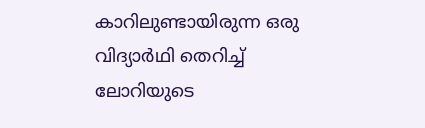കാറിലുണ്ടായിരുന്ന ഒരു വിദ്യാര്‍ഥി തെറിച്ച് ലോറിയുടെ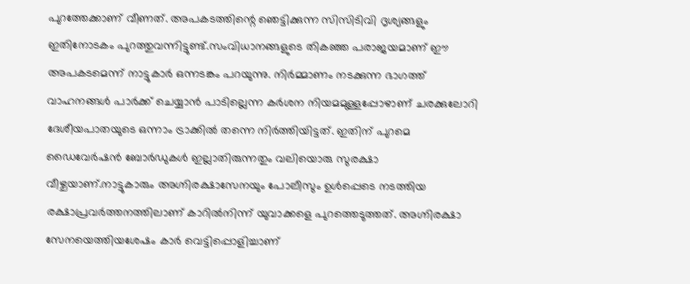പുറത്തേക്കാണ് വീണത്. അപകടത്തിന്റെ ഞെട്ടിക്കുന്ന സിസിടിവി ദൃശ്യങ്ങളും ഇതിനോടകം പുറത്തുവന്നിട്ടുണ്ട്.സംവിധാനങ്ങളുടെ തികഞ്ഞ പരാജയമാണ് ഈ അപകടമെന്ന് നാട്ടുകാര്‍ ഒന്നടങ്കം പറയുന്നു. നിര്‍മ്മാണം നടക്കുന്ന ഭാഗത്ത് വാഹനങ്ങള്‍ പാര്‍ക്ക് ചെയ്യാന്‍ പാടില്ലെന്ന കര്‍ശന നിയമമുള്ളപ്പോഴാണ് ചരക്കുലോറി ദേശീയപാതയുടെ ഒന്നാം ട്രാക്കില്‍ തന്നെ നിര്‍ത്തിയിട്ടത്. ഇതിന് പുറമെ ഡൈവേര്‍ഷന്‍ ബോര്‍ഡുകള്‍ ഇല്ലാതിരുന്നതും വലിയൊരു സുരക്ഷാ വീഴ്ചയാണ്.നാട്ടുകാരും അഗ്നിരക്ഷാസേനയും പോലീസും ഉൾപ്പെടെ നടത്തിയ രക്ഷാപ്രവർത്തനത്തിലാണ് കാറിൽനിന്ന് യുവാക്കളെ പുറത്തെടുത്തത്. അഗ്നിരക്ഷാ സേനയെത്തിയശേഷം കാർ വെട്ടിപ്പൊളിച്ചാണ്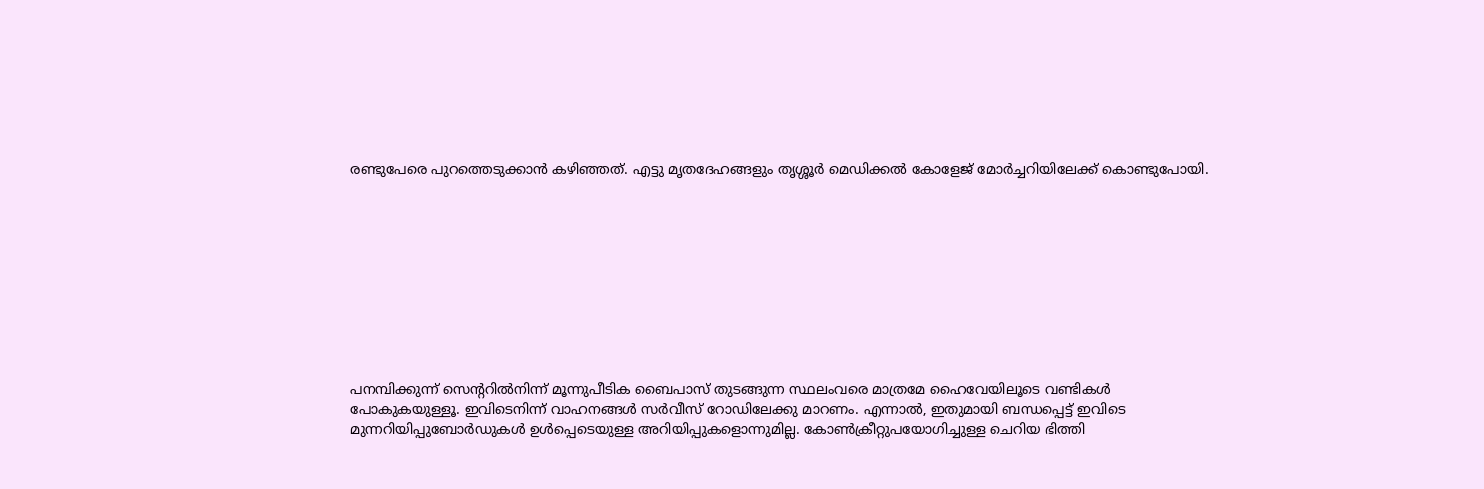രണ്ടുപേരെ പുറത്തെടുക്കാൻ കഴിഞ്ഞത്. എട്ടു മൃതദേഹങ്ങളും തൃശ്ശൂർ മെഡിക്കൽ കോളേജ് മോർച്ചറിയിലേക്ക് കൊണ്ടുപോയി.










പനമ്പിക്കുന്ന് സെന്ററിൽനിന്ന് മൂന്നുപീടിക ബൈപാസ് തുടങ്ങുന്ന സ്ഥലംവരെ മാത്രമേ ഹൈവേയിലൂടെ വണ്ടികൾ പോകുകയുള്ളൂ. ഇവിടെനിന്ന് വാഹനങ്ങൾ സർവീസ് റോഡിലേക്കു മാറണം. എന്നാൽ, ഇതുമായി ബന്ധപ്പെട്ട് ഇവിടെ മുന്നറിയിപ്പുബോർഡുകൾ ഉൾപ്പെടെയുള്ള അറിയിപ്പുകളൊന്നുമില്ല. കോൺക്രീറ്റുപയോഗിച്ചുള്ള ചെറിയ ഭിത്തി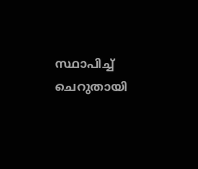സ്ഥാപിച്ച് ചെറുതായി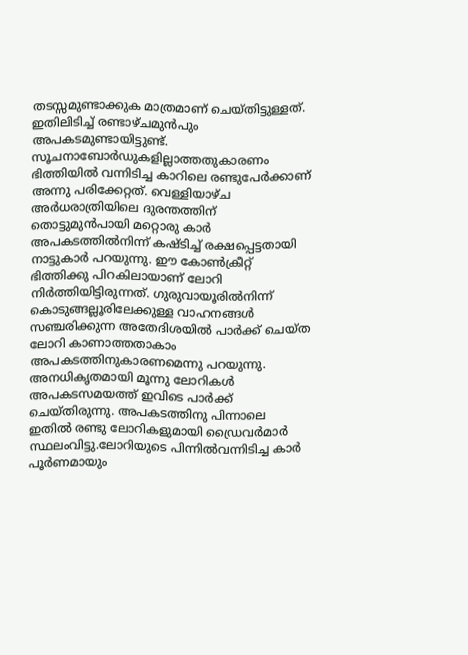തടസ്സമുണ്ടാക്കുക മാത്രമാണ് ചെയ്തിട്ടുള്ളത്. ഇതിലിടിച്ച് രണ്ടാഴ്ചമുൻപും അപകടമുണ്ടായിട്ടുണ്ട്. സൂചനാബോർഡുകളില്ലാത്തതുകാരണം ഭിത്തിയിൽ വന്നിടിച്ച കാറിലെ രണ്ടുപേർക്കാണ് അന്നു പരിക്കേറ്റത്. വെള്ളിയാഴ്ച അർധരാത്രിയിലെ ദുരന്തത്തിന് തൊട്ടുമുൻപായി മറ്റൊരു കാർ അപകടത്തിൽനിന്ന് കഷ്ടിച്ച് രക്ഷപ്പെട്ടതായി നാട്ടുകാർ പറയുന്നു. ഈ കോൺക്രീറ്റ് ഭിത്തിക്കു പിറകിലായാണ് ലോറി നിർത്തിയിട്ടിരുന്നത്. ഗുരുവായൂരിൽനിന്ന് കൊടുങ്ങല്ലൂരിലേക്കുള്ള വാഹനങ്ങൾ സഞ്ചരിക്കുന്ന അതേദിശയിൽ പാർക്ക് ചെയ്ത ലോറി കാണാത്തതാകാം അപകടത്തിനുകാരണമെന്നു പറയുന്നു.
അനധികൃതമായി മൂന്നു ലോറികൾ അപകടസമയത്ത് ഇവിടെ പാർക്ക് ചെയ്തിരുന്നു. അപകടത്തിനു പിന്നാലെ ഇതിൽ രണ്ടു ലോറികളുമായി ഡ്രൈവർമാർ സ്ഥലംവിട്ടു.ലോറിയുടെ പിന്നിൽവന്നിടിച്ച കാർ പൂർണമായും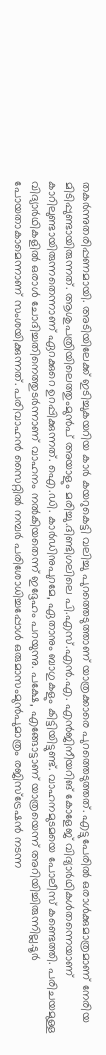തകർന്നുതരിപ്പണമായി. അടിയിലേക്ക് ഇടിച്ചുകയറിയ കാർ കയറുകെട്ടി വലിച്ചു പുറത്തെടുത്താണ് യാത്രക്കാരെ പുറത്തെടുത്തത്. എട്ടുപേരിൽ ഒരാൾക്കുമാത്രമാണ് നേരിയ മിടിപ്പുണ്ടായിരുന്നത്. ആശുപത്രിയിലെത്തുംമുൻപ് അയാളും മരിച്ചു.ദിണ്ടിഗലിലെ പി.എസ്‍.എൻ.എ. എൻജിനീയറിങ് കോളേജ് വിദ്യാർഥികൾതന്നെയാണ് കാറിലുണ്ടായിരുന്നതെന്നാണ് ഏറക്കുറെ ഉറപ്പിക്കുന്നത്. ഐ.ഡി. കാർഡിനുപുറമേ, ഏതാനും ബാഗുകളും കിട്ടിയിട്ടുണ്ട്. വാഹനമുടമയെ പോലീസ് കണ്ടെത്തി. പരിചയമുള്ള വിദ്യാർഥികളിൽ ഒരാൾ ചോദിച്ചതിനെത്തുടർന്നാണ് വാഹനം നൽകിയതെന്ന് ഇദ്ദേഹം പറയുന്നു. പക്ഷേ, എങ്ങോട്ടാണ് യാത്രയെന്ന് അറിയിച്ചിരുന്നില്ല.ടൂർ പോയതാകാമെന്നാണ് സംശയിക്കുന്നത്. പരിവാഹൻ സൈറ്റിൽ നമ്പർ പരിശോധിച്ചപ്പോൾ ഒരുമാസംമുൻപുമാത്രം രജിസ്ട്രേഷൻ നടന്ന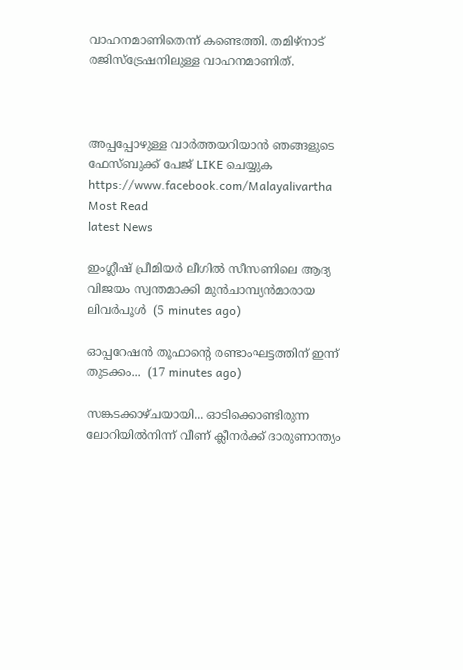വാഹനമാണിതെന്ന് കണ്ടെത്തി. തമിഴ്നാട് രജിസ്ട്രേഷനിലുള്ള വാഹനമാണിത്.



അപ്പപ്പോഴുള്ള വാര്‍ത്തയറിയാന്‍ ഞങ്ങളുടെ ഫേസ്‌ബുക്ക്‌ പേജ് LIKE ചെയ്യുക
https://www.facebook.com/Malayalivartha
Most Read
latest News

ഇംഗ്ലീഷ് പ്രീമിയർ ലീഗിൽ സീസണിലെ ആദ്യ വിജയം സ്വന്തമാക്കി മുൻചാമ്പ്യൻമാരായ ലിവർപൂൾ  (5 minutes ago)

ഓപ്പറേഷൻ തൂഫാൻ്റെ രണ്ടാംഘട്ടത്തിന് ഇന്ന് തുടക്കം...  (17 minutes ago)

സങ്കടക്കാഴ്ചയായി... ഓടിക്കൊണ്ടിരുന്ന ലോറിയിൽനിന്ന് വീണ് ക്ലീനർക്ക് ദാരുണാന്ത്യം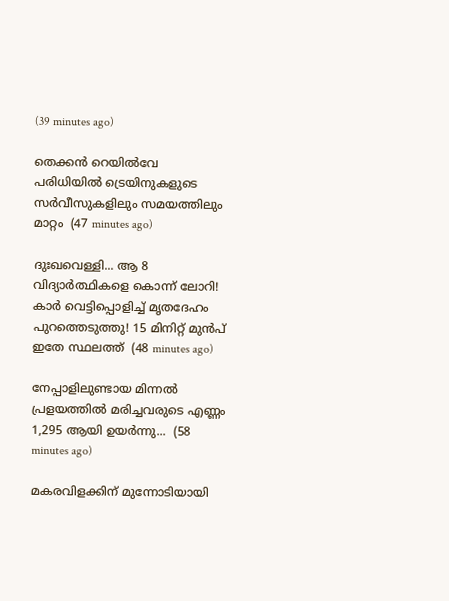(39 minutes ago)

തെക്കൻ റെയിൽവേ പരിധിയിൽ ട്രെയിനുകളുടെ സർവീസുകളിലും സമയത്തിലും മാറ്റം  (47 minutes ago)

ദുഃഖവെള്ളി... ആ 8 വിദ്യാർത്ഥികളെ കൊന്ന് ലോറി! കാർ വെട്ടിപ്പൊളിച്ച് മൃതദേഹം പുറത്തെടുത്തു! 15 മിനിറ്റ് മുൻപ് ഇതേ സ്ഥലത്ത്  (48 minutes ago)

നേപ്പാളിലുണ്ടായ മിന്നൽ പ്രളയത്തിൽ മരിച്ചവരുടെ എണ്ണം 1,295 ആയി ഉയർന്നു...  (58 minutes ago)

മകരവിളക്കിന് മുന്നോടിയായി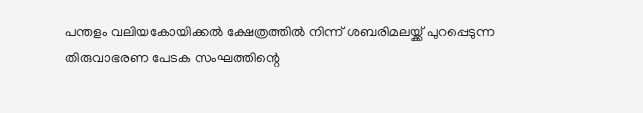പന്തളം വലിയകോയിക്കല്‍ ക്ഷേത്രത്തില്‍ നിന്ന് ശബരിമലയ്ക്ക് പുറപ്പെടുന്ന തിരുവാഭരണ പേടക സംഘത്തിന്റെ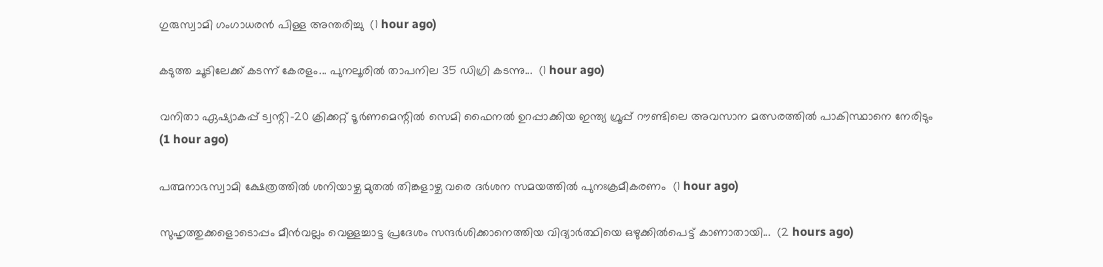ഗുരുസ്വാമി ഗംഗാധരന്‍ പിള്ള അന്തരിച്ചു  (1 hour ago)

കടുത്ത ചൂടിലേക്ക് കടന്ന് കേരളം... പുനലൂരിൽ താപനില 35 ഡിഗ്രി കടന്നു...  (1 hour ago)

വനിതാ ഏഷ്യാകപ്പ് ട്വന്റി-20 ക്രിക്കറ്റ് ടൂർണമെന്റിൽ സെമി ഫൈനൽ ഉറപ്പാക്കിയ ഇന്ത്യ ഗ്രൂപ്പ് റൗണ്ടിലെ അവസാന മത്സരത്തിൽ പാകിസ്ഥാനെ നേരിടും  (1 hour ago)

പത്മനാഭസ്വാമി ക്ഷേത്രത്തിൽ ശനിയാഴ്ച മുതൽ തിങ്കളാഴ്ച വരെ ദർശന സമയത്തിൽ പുനഃക്രമീകരണം  (1 hour ago)

സുഹൃത്തുക്കളൊടൊപ്പം മീൻവല്ലം വെള്ളച്ചാട്ട പ്രദേശം സന്ദർശിക്കാനെത്തിയ വിദ്യാർത്ഥിയെ ഒഴുക്കിൽപെട്ട് കാണാതായി...  (2 hours ago)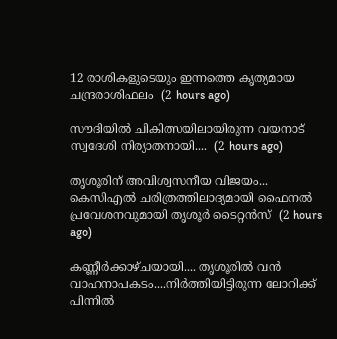12 രാശികളുടെയും ഇന്നത്തെ കൃത്യമായ ചന്ദ്രരാശിഫലം  (2 hours ago)

സൗദിയിൽ ചികിത്സയിലായിരുന്ന വയനാട് സ്വദേശി നിര്യാതനായി....  (2 hours ago)

തൃശൂരിന് അവിശ്വസനീയ വിജയം... കെസിഎല്‍ ചരിത്രത്തിലാദ്യമായി ഫൈനല്‍ പ്രവേശനവുമായി തൃശൂര്‍ ടൈറ്റന്‍സ്  (2 hours ago)

കണ്ണീർക്കാഴ്ചയായി.... തൃശൂരിൽ വൻ വാഹനാപകടം....നിർത്തിയിട്ടിരുന്ന ലോറിക്ക് പിന്നിൽ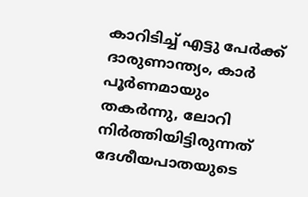കാറിടിച്ച് എട്ടു പേർക്ക് ദാരുണാന്ത്യം, കാർ പൂർണമായും തകർന്നു, ലോറി നിർത്തിയിട്ടിരുന്നത് ദേശീയപാതയുടെ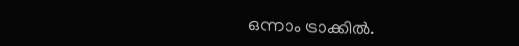ഒന്നാം ട്രാക്കിൽ.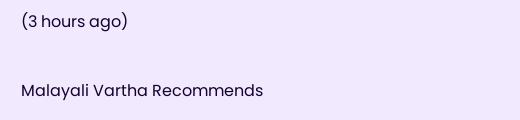(3 hours ago)

Malayali Vartha Recommends